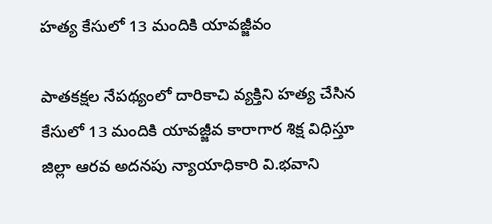హత్య కేసులో 13 మందికి యావజ్జీవం

పాతకక్షల నేపథ్యంలో దారికాచి వ్యక్తిని హత్య చేసిన కేసులో 13 మందికి యావజ్జీవ కారాగార శిక్ష విధిస్తూ జిల్లా ఆరవ అదనపు న్యాయాధికారి వి.భవాని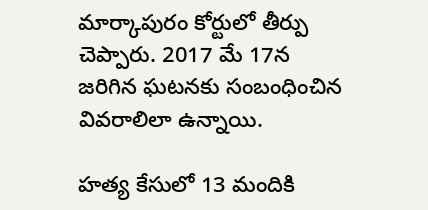మార్కాపురం కోర్టులో తీర్పు చెప్పారు. 2017 మే 17న జరిగిన ఘటనకు సంబంధించిన వివరాలిలా ఉన్నాయి.

హత్య కేసులో 13 మందికి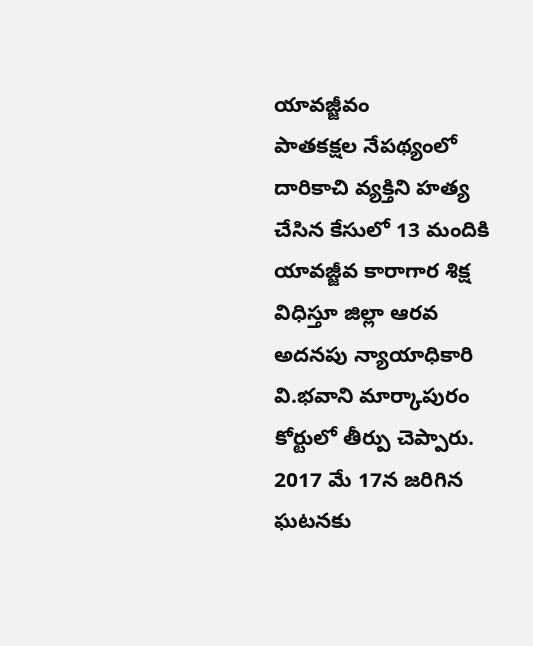యావజ్జీవం
పాతకక్షల నేపథ్యంలో దారికాచి వ్యక్తిని హత్య చేసిన కేసులో 13 మందికి యావజ్జీవ కారాగార శిక్ష విధిస్తూ జిల్లా ఆరవ అదనపు న్యాయాధికారి వి.భవాని మార్కాపురం కోర్టులో తీర్పు చెప్పారు. 2017 మే 17న జరిగిన ఘటనకు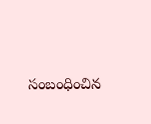సంబంధించిన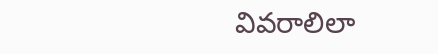వివరాలిలా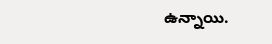ఉన్నాయి.